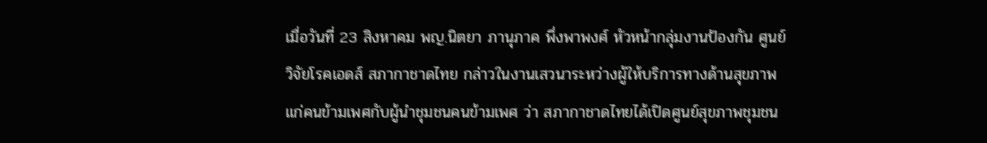เมื่อวันที่ 23 สิงหาคม พญ.นิตยา ภานุภาค พึ่งพาพงศ์ หัวหน้ากลุ่มงานป้องกัน ศูนย์วิจัยโรคเอดส์ สภากาชาดไทย กล่าวในงานเสวนาระหว่างผู้ให้บริการทางด้านสุขภาพแก่คนข้ามเพศกับผู้นำชุมชนคนข้ามเพศ ว่า สภากาชาดไทยได้เปิดศูนย์สุขภาพชุมชน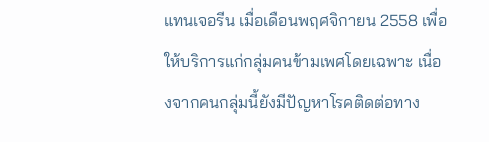แทนเจอรีน เมื่อเดือนพฤศจิกายน 2558 เพื่อให้บริการแก่กลุ่มคนข้ามเพศโดยเฉพาะ เนื่องจากคนกลุ่มนี้ยังมีปัญหาโรคติดต่อทาง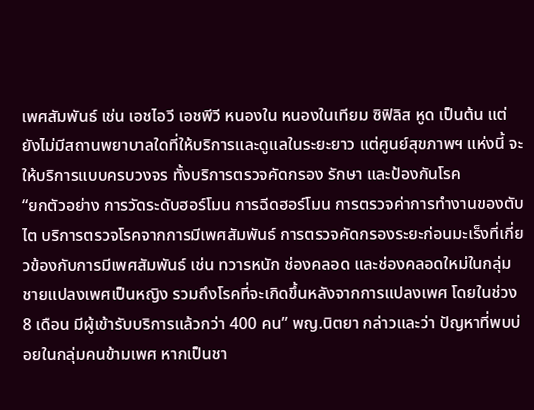เพศสัมพันธ์ เช่น เอชไอวี เอชพีวี หนองใน หนองในเทียม ซิฟิลิส หูด เป็นต้น แต่ยังไม่มีสถานพยาบาลใดที่ให้บริการและดูแลในระยะยาว แต่ศูนย์สุขภาพฯ แห่งนี้ จะให้บริการแบบครบวงจร ทั้งบริการตรวจคัดกรอง รักษา และป้องกันโรค
“ยกตัวอย่าง การวัดระดับฮอร์โมน การฉีดฮอร์โมน การตรวจค่าการทำงานของตับ ไต บริการตรวจโรคจากการมีเพศสัมพันธ์ การตรวจคัดกรองระยะก่อนมะเร็งที่เกี่ยวข้องกับการมีเพศสัมพันธ์ เช่น ทวารหนัก ช่องคลอด และช่องคลอดใหม่ในกลุ่มชายแปลงเพศเป็นหญิง รวมถึงโรคที่จะเกิดขึ้นหลังจากการแปลงเพศ โดยในช่วง 8 เดือน มีผู้เข้ารับบริการแล้วกว่า 400 คน” พญ.นิตยา กล่าวและว่า ปัญหาที่พบบ่อยในกลุ่มคนข้ามเพศ หากเป็นชา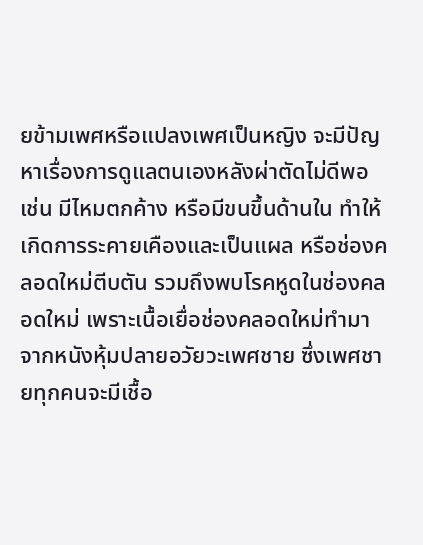ยข้ามเพศหรือแปลงเพศเป็นหญิง จะมีปัญหาเรื่องการดูแลตนเองหลังผ่าตัดไม่ดีพอ เช่น มีไหมตกค้าง หรือมีขนขึ้นด้านใน ทำให้เกิดการระคายเคืองและเป็นแผล หรือช่องคลอดใหม่ตีบตัน รวมถึงพบโรคหูดในช่องคลอดใหม่ เพราะเนื้อเยื่อช่องคลอดใหม่ทำมาจากหนังหุ้มปลายอวัยวะเพศชาย ซึ่งเพศชายทุกคนจะมีเชื้อ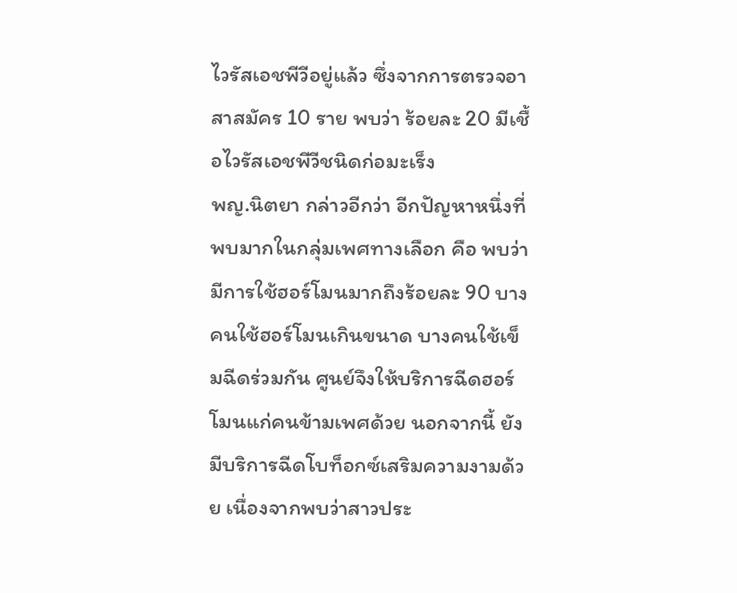ไวรัสเอชพีวีอยู่แล้ว ซึ่งจากการตรวจอาสาสมัคร 10 ราย พบว่า ร้อยละ 20 มีเชื้อไวรัสเอชพีวีชนิดก่อมะเร็ง
พญ.นิตยา กล่าวอีกว่า อีกปัญหาหนึ่งที่พบมากในกลุ่มเพศทางเลือก คือ พบว่ามีการใช้ฮอร์โมนมากถึงร้อยละ 90 บางคนใช้ฮอร์โมนเกินขนาด บางคนใช้เข็มฉีดร่วมกัน ศูนย์จึงให้บริการฉีดฮอร์โมนแก่คนข้ามเพศด้วย นอกจากนี้ ยังมีบริการฉีดโบท็อกซ์เสริมความงามด้วย เนื่องจากพบว่าสาวประ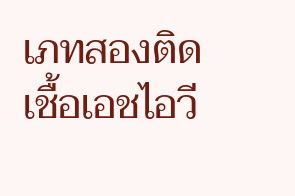เภทสองติดเชื้อเอชไอวี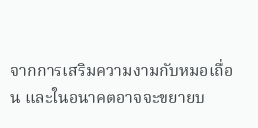จากการเสริมความงามกับหมอเถื่อน และในอนาคตอาจจะขยายบ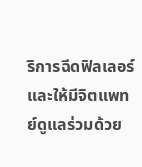ริการฉีดฟิลเลอร์และให้มีจิตแพทย์ดูแลร่วมด้วย